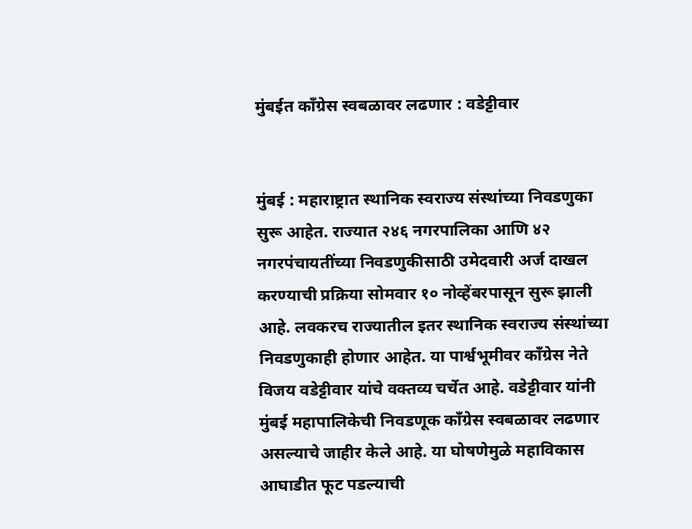मुंबईत काँग्रेस स्वबळावर लढणार : वडेट्टीवार


मुंबई : महाराष्ट्रात स्थानिक स्वराज्य संस्थांच्या निवडणुका सुरू आहेत. राज्यात २४६ नगरपालिका आणि ४२ नगरपंचायतींच्या निवडणुकीसाठी उमेदवारी अर्ज दाखल करण्याची प्रक्रिया सोमवार १० नोव्हेंबरपासून सुरू झाली आहे. लवकरच राज्यातील इतर स्थानिक स्वराज्य संस्थांच्या निवडणुकाही होणार आहेत. या पार्श्वभूमीवर काँग्रेस नेते विजय वडेट्टीवार यांचे वक्तव्य चर्चेत आहे. वडेट्टीवार यांनी मुंबई महापालिकेची निवडणूक काँग्रेस स्वबळावर लढणार असल्याचे जाहीर केले आहे. या घोषणेमुळे महाविकास आघाडीत फूट पडल्याची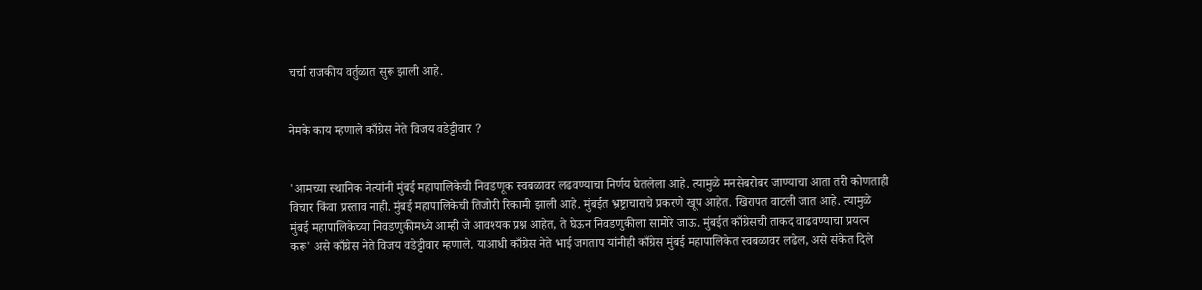चर्चा राजकीय वर्तुळात सुरू झाली आहे.


नेमके काय म्हणाले काँग्रेस नेते विजय वडेट्टीवार ?


'आमच्या स्थानिक नेत्यांनी मुंबई महापालिकेची निवडणूक स्वबळावर लढवण्याचा निर्णय घेतलेला आहे. त्यामुळे मनसेबरोबर जाण्याचा आता तरी कोणताही विचार किंवा प्रस्ताव नाही. मुंबई महापालिकेची तिजोरी रिकामी झाली आहे. मुंबईत भ्रष्ट्राचाराचे प्रकरणे खूप आहेत. खिरापत वाटली जात आहे. त्यामुळे मुंबई महापालिकेच्या निवडणुकीमध्ये आम्ही जे आवश्यक प्रश्न आहेत, ते घेऊन निवडणुकीला सामोरे जाऊ. मुंबईत काँग्रेसची ताकद वाढवण्याचा प्रयत्न करू' असे काँग्रेस नेते विजय वडेट्टीवार म्हणाले. याआधी काँग्रेस नेते भाई जगताप यांनीही काँग्रेस मुंबई महापालिकेत स्वबळावर लढेल, असे संकेत दिले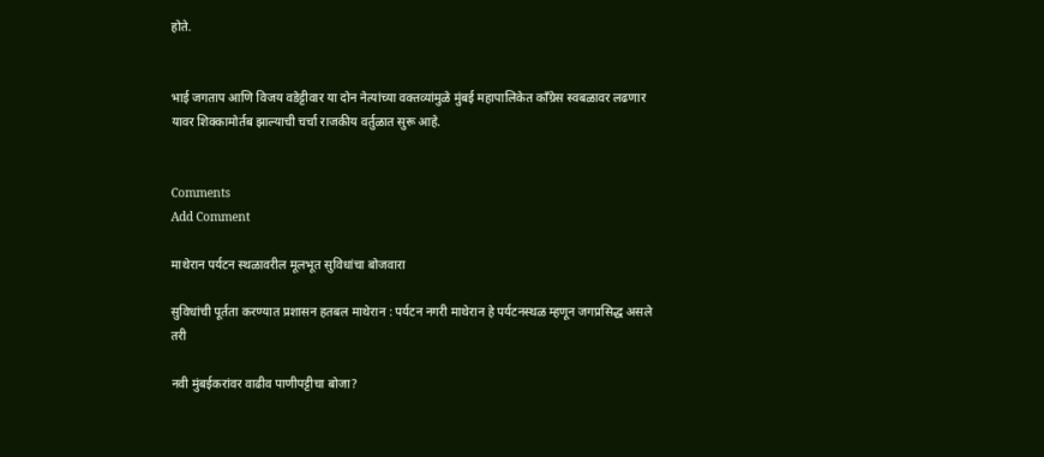होते.


भाई जगताप आणि विजय वडेट्टीवार या दोन नेत्यांच्या वक्तव्यांमुळे मुंबई महापालिकेत काँग्रेस स्वबळावर लढणार यावर शिक्कामोर्तब झाल्याची चर्चा राजकीय वर्तुळात सुरू आहे.


Comments
Add Comment

माथेरान पर्यटन स्थळावरील मूलभूत सुविधांचा बोजवारा

सुविधांची पूर्तता करण्यात प्रशासन हतबल माथेरान : पर्यटन नगरी माथेरान हे पर्यटनस्थळ म्हणून जगप्रसिद्ध असले तरी

नवी मुंबईकरांवर वाढीव पाणीपट्टीचा बोजा?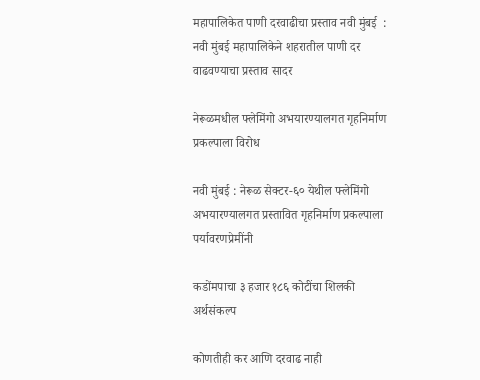महापालिकेत पाणी दरवाढीचा प्रस्ताव नवी मुंबई  : नवी मुंबई महापालिकेने शहरातील पाणी दर वाढवण्याचा प्रस्ताव सादर

नेरूळमधील फ्लेमिंगो अभयारण्यालगत गृहनिर्माण प्रकल्पाला विरोध

नवी मुंबई : नेरूळ सेक्टर-६० येथील फ्लेमिंगो अभयारण्यालगत प्रस्तावित गृहनिर्माण प्रकल्पाला पर्यावरणप्रेमींनी

कडोंमपाचा ३ हजार १८६ कोटींचा शिलकी अर्थसंकल्प

कोणतीही कर आणि दरवाढ नाही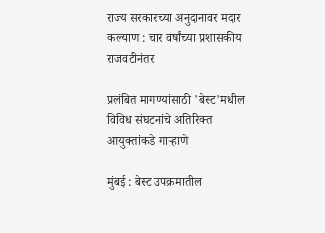राज्य सरकारच्या अनुदानावर मदार कल्याण : चार वर्षांच्या प्रशासकीय राजवटीनंतर

प्रलंबित मागण्यांसाठी 'बेस्ट'मधील विविध संघटनांचे अतिरिक्त आयुक्तांकडे गाऱ्हाणे

मुंबई : बेस्ट उपक्रमातील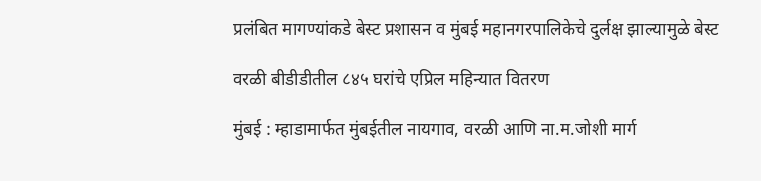प्रलंबित मागण्यांकडे बेस्ट प्रशासन व मुंबई महानगरपालिकेचे दुर्लक्ष झाल्यामुळे बेस्ट

वरळी बीडीडीतील ८४५ घरांचे एप्रिल महिन्यात वितरण

मुंबई : म्हाडामार्फत मुंबईतील नायगाव, वरळी आणि ना.म.जोशी मार्ग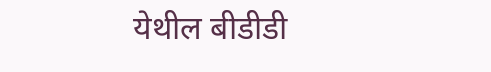येथील बीडीडी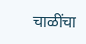चाळींचा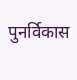पुनर्विकास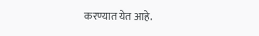करण्यात येत आहे.